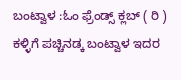ಬಂಟ್ವಾಳ :ಓಂ ಫ್ರೆಂಡ್ಸ್ ಕ್ಲಬ್ ( ರಿ ) ಕಳ್ಳಿಗೆ ಪಚ್ಚಿನಡ್ಕ ಬಂಟ್ವಾಳ ಇದರ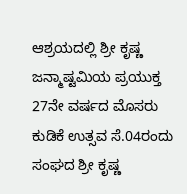ಆಶ್ರಯದಲ್ಲಿ ಶ್ರೀ ಕೃಷ್ಣ ಜನ್ಮಾಷ್ಟಮಿಯ ಪ್ರಯುಕ್ತ 27ನೇ ವರ್ಷದ ಮೊಸರು ಕುಡಿಕೆ ಉತ್ಸವ ಸೆ.04ರಂದು ಸಂಘದ ಶ್ರೀ ಕೃಷ್ಣ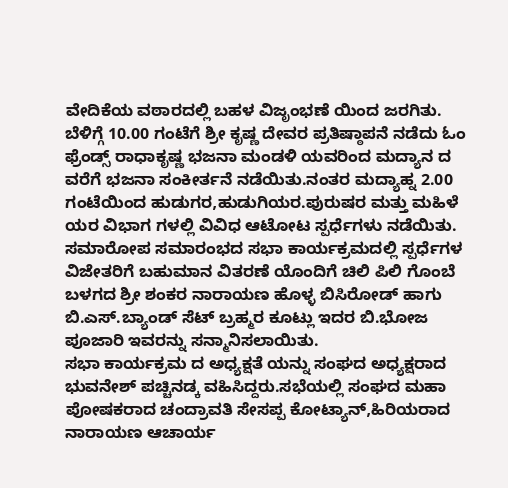ವೇದಿಕೆಯ ವಠಾರದಲ್ಲಿ ಬಹಳ ವಿಜೃಂಭಣೆ ಯಿಂದ ಜರಗಿತು.
ಬೆಳಿಗ್ಗೆ 10.00 ಗಂಟೆಗೆ ಶ್ರೀ ಕೃಷ್ಣ ದೇವರ ಪ್ರತಿಷ್ಠಾಪನೆ ನಡೆದು ಓಂ ಫ್ರೆಂಡ್ಸ್ ರಾಧಾಕೃಷ್ಣ ಭಜನಾ ಮಂಡಳಿ ಯವರಿಂದ ಮದ್ಯಾನ ದ ವರೆಗೆ ಭಜನಾ ಸಂಕೀರ್ತನೆ ನಡೆಯಿತು.ನಂತರ ಮದ್ಯಾಹ್ನ 2.00 ಗಂಟೆಯಿಂದ ಹುಡುಗರ,ಹುಡುಗಿಯರ.ಪುರುಷರ ಮತ್ತು ಮಹಿಳೆ ಯರ ವಿಭಾಗ ಗಳಲ್ಲಿ ವಿವಿಧ ಆಟೋಟ ಸ್ಪರ್ಧೆಗಳು ನಡೆಯಿತು.
ಸಮಾರೋಪ ಸಮಾರಂಭದ ಸಭಾ ಕಾರ್ಯಕ್ರಮದಲ್ಲಿ ಸ್ಪರ್ಧೆಗಳ ವಿಜೇತರಿಗೆ ಬಹುಮಾನ ವಿತರಣೆ ಯೊಂದಿಗೆ ಚಿಲಿ ಪಿಲಿ ಗೊಂಬೆ ಬಳಗದ ಶ್ರೀ ಶಂಕರ ನಾರಾಯಣ ಹೊಳ್ಳ ಬಿಸಿರೋಡ್ ಹಾಗು ಬಿ.ಎಸ್.ಬ್ಯಾಂಡ್ ಸೆಟ್ ಬ್ರಹ್ಮರ ಕೂಟ್ಲು ಇದರ ಬಿ.ಭೋಜ ಪೂಜಾರಿ ಇವರನ್ನು ಸನ್ಮಾನಿಸಲಾಯಿತು.
ಸಭಾ ಕಾರ್ಯಕ್ರಮ ದ ಅಧ್ಯಕ್ಷತೆ ಯನ್ನು ಸಂಘದ ಅಧ್ಯಕ್ಷರಾದ ಭುವನೇಶ್ ಪಚ್ಚಿನಡ್ಕ ವಹಿಸಿದ್ದರು.ಸಭೆಯಲ್ಲಿ ಸಂಘದ ಮಹಾ ಪೋಷಕರಾದ ಚಂದ್ರಾವತಿ ಸೇಸಪ್ಪ ಕೋಟ್ಯಾನ್,ಹಿರಿಯರಾದ ನಾರಾಯಣ ಆಚಾರ್ಯ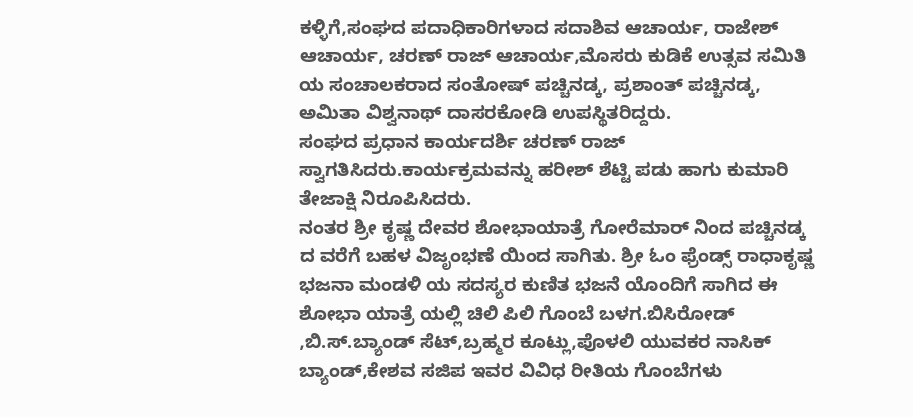ಕಳ್ಳಿಗೆ,ಸಂಘದ ಪದಾಧಿಕಾರಿಗಳಾದ ಸದಾಶಿವ ಆಚಾರ್ಯ, ರಾಜೇಶ್ ಆಚಾರ್ಯ, ಚರಣ್ ರಾಜ್ ಆಚಾರ್ಯ,ಮೊಸರು ಕುಡಿಕೆ ಉತ್ಸವ ಸಮಿತಿ ಯ ಸಂಚಾಲಕರಾದ ಸಂತೋಷ್ ಪಚ್ಚಿನಡ್ಕ, ಪ್ರಶಾಂತ್ ಪಚ್ಚಿನಡ್ಕ, ಅಮಿತಾ ವಿಶ್ವನಾಥ್ ದಾಸರಕೋಡಿ ಉಪಸ್ಥಿತರಿದ್ದರು.
ಸಂಘದ ಪ್ರಧಾನ ಕಾರ್ಯದರ್ಶಿ ಚರಣ್ ರಾಜ್ ಸ್ವಾಗತಿಸಿದರು.ಕಾರ್ಯಕ್ರಮವನ್ನು ಹರೀಶ್ ಶೆಟ್ಟಿ ಪಡು ಹಾಗು ಕುಮಾರಿ ತೇಜಾಕ್ಷಿ ನಿರೂಪಿಸಿದರು.
ನಂತರ ಶ್ರೀ ಕೃಷ್ಣ ದೇವರ ಶೋಭಾಯಾತ್ರೆ ಗೋರೆಮಾರ್ ನಿಂದ ಪಚ್ಚಿನಡ್ಕ ದ ವರೆಗೆ ಬಹಳ ವಿಜೃಂಭಣೆ ಯಿಂದ ಸಾಗಿತು. ಶ್ರೀ ಓಂ ಫ್ರೆಂಡ್ಸ್ ರಾಧಾಕೃಷ್ಣ ಭಜನಾ ಮಂಡಳಿ ಯ ಸದಸ್ಯರ ಕುಣಿತ ಭಜನೆ ಯೊಂದಿಗೆ ಸಾಗಿದ ಈ ಶೋಭಾ ಯಾತ್ರೆ ಯಲ್ಲಿ ಚಿಲಿ ಪಿಲಿ ಗೊಂಬೆ ಬಳಗ.ಬಿಸಿರೋಡ್ ,ಬಿ.ಸ್.ಬ್ಯಾಂಡ್ ಸೆಟ್,ಬ್ರಹ್ಮರ ಕೂಟ್ಲು,ಪೊಳಲಿ ಯುವಕರ ನಾಸಿಕ್ ಬ್ಯಾಂಡ್,ಕೇಶವ ಸಜಿಪ ಇವರ ವಿವಿಧ ರೀತಿಯ ಗೊಂಬೆಗಳು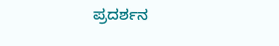ಪ್ರದರ್ಶನ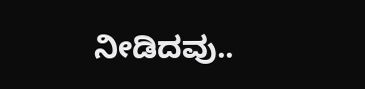ನೀಡಿದವು..